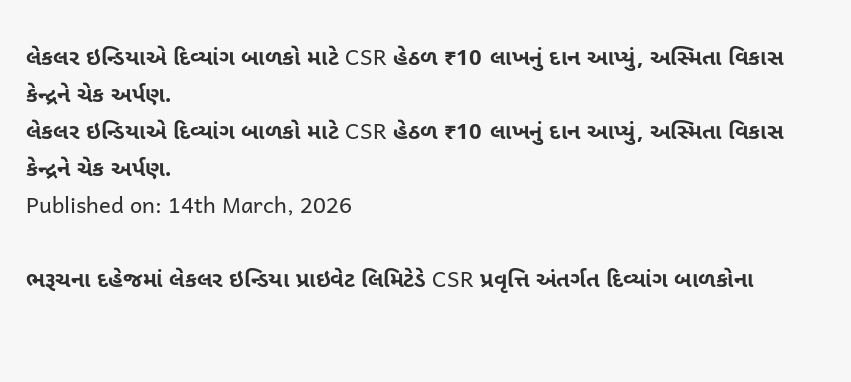લેકલર ઇન્ડિયાએ દિવ્યાંગ બાળકો માટે CSR હેઠળ ₹10 લાખનું દાન આપ્યું, અસ્મિતા વિકાસ કેન્દ્રને ચેક અર્પણ.
લેકલર ઇન્ડિયાએ દિવ્યાંગ બાળકો માટે CSR હેઠળ ₹10 લાખનું દાન આપ્યું, અસ્મિતા વિકાસ કેન્દ્રને ચેક અર્પણ.
Published on: 14th March, 2026

ભરૂચના દહેજમાં લેકલર ઇન્ડિયા પ્રાઇવેટ લિમિટેડે CSR પ્રવૃત્તિ અંતર્ગત દિવ્યાંગ બાળકોના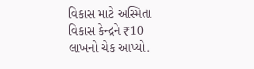વિકાસ માટે અસ્મિતા વિકાસ કેન્દ્રને ₹10 લાખનો ચેક આપ્યો.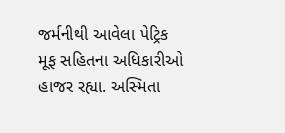જર્મનીથી આવેલા પેટ્રિક મૂફ સહિતના અધિકારીઓ હાજર રહ્યા. અસ્મિતા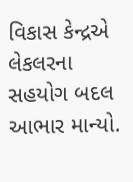વિકાસ કેન્દ્રએ લેકલરના સહયોગ બદલ આભાર માન્યો.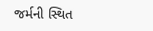જર્મની સ્થિત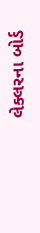લેક્લરના બોર્ડ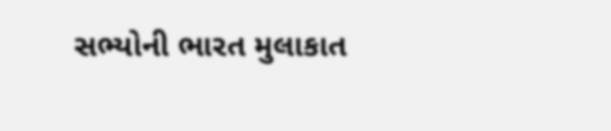સભ્યોની ભારત મુલાકાત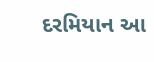દરમિયાન આ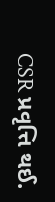CSR પ્રવૃત્તિ થઈ.